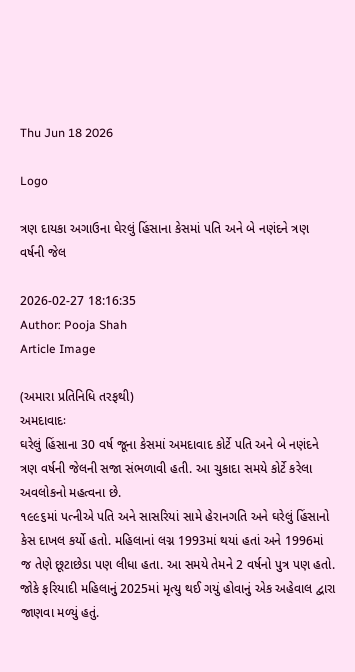Thu Jun 18 2026

Logo

ત્રણ દાયકા અગાઉના ઘેરલું હિંસાના કેસમાં પતિ અને બે નણંદને ત્રણ વર્ષની જેલ

2026-02-27 18:16:35
Author: Pooja Shah
Article Image

(અમારા પ્રતિનિધિ તરફથી)
અમદાવાદઃ
ઘરેલું હિંસાના 30 વર્ષ જૂના કેસમાં અમદાવાદ કોર્ટે પતિ અને બે નણંદને ત્રણ વર્ષની જેલની સજા સંભળાવી હતી. આ ચુકાદા સમયે કોર્ટે કરેલા અવલોકનો મહત્વના છે.
૧૯૯૬માં પત્નીએ પતિ અને સાસરિયાં સામે હેરાનગતિ અને ઘરેલું હિંસાનો કેસ દાખલ કર્યો હતો. મહિલાનાં લગ્ન 1993માં થયાં હતાં અને 1996માં જ તેણે છૂટાછેડા પણ લીધા હતા. આ સમયે તેમને 2 વર્ષનો પુત્ર પણ હતો. જોકે ફરિયાદી મહિલાનું 2025માં મૃત્યુ થઈ ગયું હોવાનું એક અહેવાલ દ્વારા જાણવા મળ્યું હતું.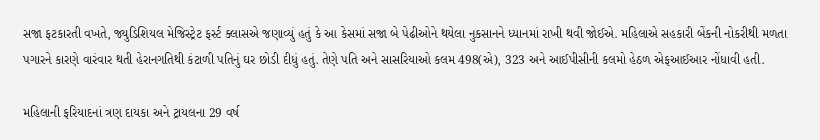સજા ફટકારતી વખતે, જ્યુડિશિયલ મેજિસ્ટ્રેટ ફર્સ્ટ ક્લાસએ જણાવ્યું હતું કે આ કેસમાં સજા બે પેઢીઓને થયેલા નુકસાનને ધ્યાનમાં રાખી થવી જોઈએ. મહિલાએ સહકારી બેંકની નોકરીથી મળતા પગારને કારણે વારંવાર થતી હેરાનગતિથી કંટાળી પતિનું ઘર છોડી દીધું હતું. તેણે પતિ અને સાસરિયાઓ કલમ 498(એ), 323 અને આઈપીસીની કલમો હેઠળ એફઆઈઆર નોંધાવી હતી.

મહિલાની ફરિયાદનાં ત્રણ દાયકા અને ટ્રાયલના 29 વર્ષ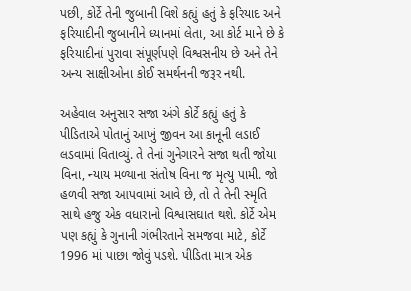પછી, કોર્ટે તેની જુબાની વિશે કહ્યું હતું કે ફરિયાદ અને ફરિયાદીની જુબાનીને ધ્યાનમાં લેતા, આ કોર્ટ માને છે કે ફરિયાદીનાં પુરાવા સંપૂર્ણપણે વિશ્વસનીય છે અને તેને અન્ય સાક્ષીઓના કોઈ સમર્થનની જરૂર નથી.

અહેવાલ અનુસાર સજા અંગે કોર્ટે કહ્યું હતું કે પીડિતાએ પોતાનું આખું જીવન આ કાનૂની લડાઈ લડવામાં વિતાવ્યું. તે તેનાં ગુનેગારને સજા થતી જોયા વિના, ન્યાય મળ્યાના સંતોષ વિના જ મૃત્યુ પામી. જો હળવી સજા આપવામાં આવે છે, તો તે તેની સ્મૃતિ સાથે હજુ એક વધારાનો વિશ્વાસઘાત થશે. કોર્ટે એમ પણ કહ્યું કે ગુનાની ગંભીરતાને સમજવા માટે, કોર્ટે 1996 માં પાછા જોવું પડશે. પીડિતા માત્ર એક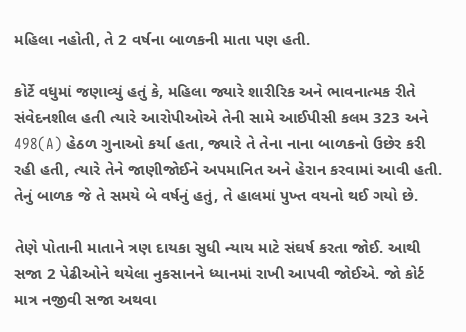મહિલા નહોતી, તે 2 વર્ષના બાળકની માતા પણ હતી.

કોર્ટે વધુમાં જણાવ્યું હતું કે, મહિલા જ્યારે શારીરિક અને ભાવનાત્મક રીતે સંવેદનશીલ હતી ત્યારે આરોપીઓએ તેની સામે આઈપીસી કલમ 323 અને 498(A) હેઠળ ગુનાઓ કર્યા હતા, જ્યારે તે તેના નાના બાળકનો ઉછેર કરી રહી હતી, ત્યારે તેને જાણીજોઈને અપમાનિત અને હેરાન કરવામાં આવી હતી. તેનું બાળક જે તે સમયે બે વર્ષનું હતું, તે હાલમાં પુખ્ત વયનો થઈ ગયો છે.

તેણે પોતાની માતાને ત્રણ દાયકા સુધી ન્યાય માટે સંઘર્ષ કરતા જોઈ. આથી સજા 2 પેઢીઓને થયેલા નુકસાનને ધ્યાનમાં રાખી આપવી જોઈએ. જો કોર્ટ માત્ર નજીવી સજા અથવા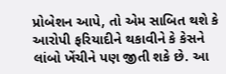પ્રોબેશન આપે, તો એમ સાબિત થશે કે આરોપી ફરિયાદીને થકાવીને કે કેસને લાંબો ખેંચીને પણ જીતી શકે છે. આ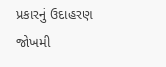પ્રકારનું ઉદાહરણ જોખમી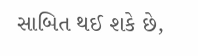સાબિત થઈ શકે છે,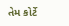તેમ કોર્ટે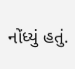નોંધ્યું હતું.